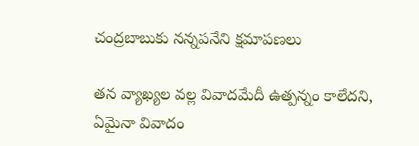చంద్రబాబుకు నన్నపనేని క్షమాపణలు

తన వ్యాఖ్యల వల్ల వివాదమేదీ ఉత్పన్నం కాలేదని, ఏమైనా వివాదం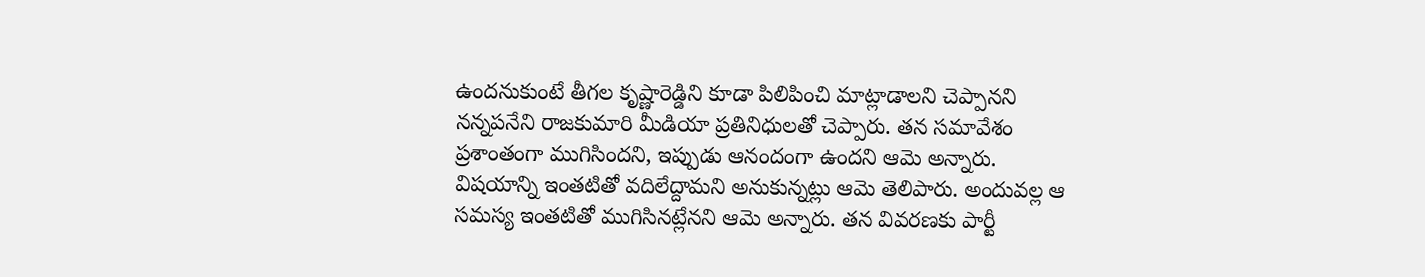ఉందనుకుంటే తీగల కృష్ణారెడ్డిని కూడా పిలిపించి మాట్లాడాలని చెప్పానని నన్నపనేని రాజకుమారి మీడియా ప్రతినిధులతో చెప్పారు. తన సమావేశం ప్రశాంతంగా ముగిసిందని, ఇప్పుడు ఆనందంగా ఉందని ఆమె అన్నారు. విషయాన్ని ఇంతటితో వదిలేద్దామని అనుకున్నట్లు ఆమె తెలిపారు. అందువల్ల ఆ సమస్య ఇంతటితో ముగిసినట్లేనని ఆమె అన్నారు. తన వివరణకు పార్టీ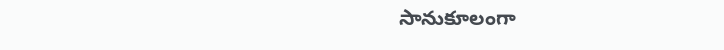సానుకూలంగా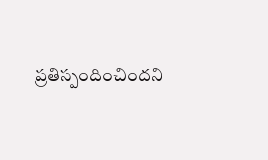ప్రతిస్పందించిందని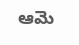ఆమె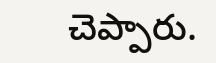చెప్పారు.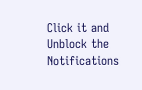Click it and Unblock the Notifications